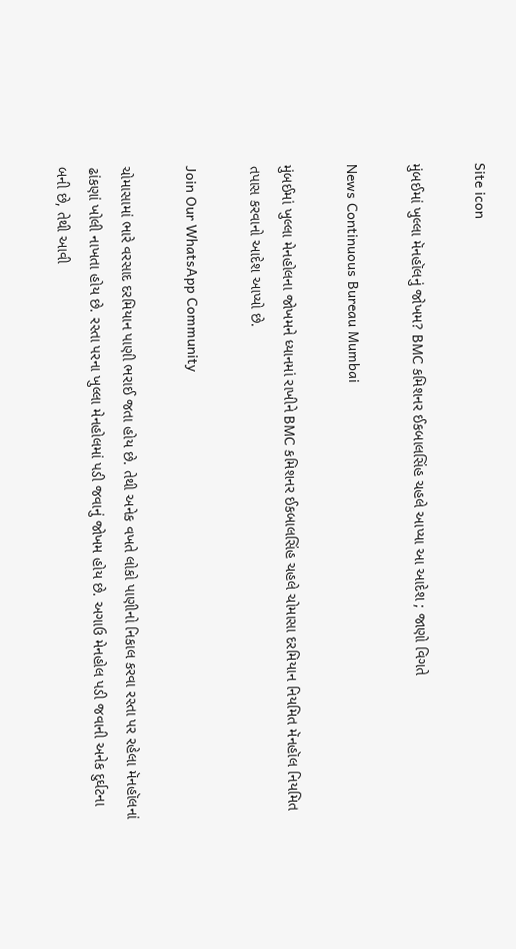Site icon

મુંબઈમાં ખુલ્લા મૅનહૉલનું જોખમ? BMC કમિશનર ઈકબાલસિંહ ચહલે આપ્યા આ આદેશ ; જાણો વિગતે

News Continuous Bureau Mumbai

મુંબઈમાં ખુલ્લા મેનહોલના જોખમને ધ્યાનમાં રાખીને BMC કમિશનર ઈકબાલસિંહ ચહલે ચોમાસા દરમિયાન નિયમિત મૅનહૉલ નિયમિત તપાસ કરવાનો આદેશ આપ્યો છે.

Join Our WhatsApp Community

ચોમાસામાં ભારે વરસાદ દરમિયાન પાણી ભરાઈ જતા હોય છે. તેથી અનેક વખતે લોકો પાણીનો નિકાલ કરવા રસ્તા પર રહેલા મૅનહૉલનાં ઢાંકણાં ખોલી નાખતા હોય છે. રસ્તા પરના ખુલ્લા મેનહોલમાં પડી જવાનું જોખમ હોય છે. અગાઉ મેનહોલ પડી જવાની અનેક દુર્ઘટના બની છે, તેથી આવી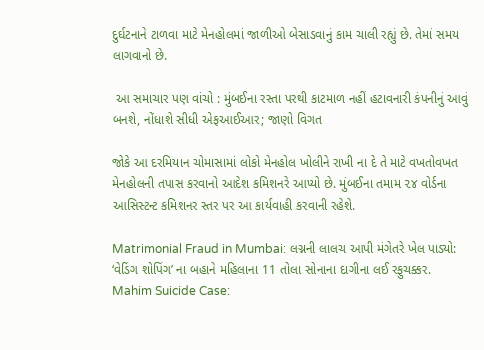દુર્ઘટનાને ટાળવા માટે મેનહોલમાં જાળીઓ બેસાડવાનું કામ ચાલી રહ્યું છે. તેમાં સમય લાગવાનો છે.

 આ સમાચાર પણ વાંચો : મુંબઈના રસ્તા પરથી કાટમાળ નહીં હટાવનારી કંપનીનું આવું બનશે, નોંધાશે સીધી એફઆઈઆર; જાણો વિગત

જોકે આ દરમિયાન ચોમાસામાં લોકો મેનહોલ ખોલીને રાખી ના દે તે માટે વખતોવખત મેનહોલની તપાસ કરવાનો આદેશ કમિશનરે આપ્યો છે. મુંબઈના તમામ ૨૪ વોર્ડના આસિસ્ટન્ટ કમિશનર સ્તર પર આ કાર્યવાહી કરવાની રહેશે.

Matrimonial Fraud in Mumbai: લગ્નની લાલચ આપી મંગેતરે ખેલ પાડ્યો: ‘વેડિંગ શોપિંગ’ ના બહાને મહિલાના 11 તોલા સોનાના દાગીના લઈ રફુચક્કર.
Mahim Suicide Case: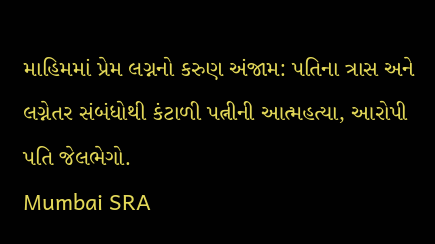માહિમમાં પ્રેમ લગ્નનો કરુણ અંજામ: પતિના ત્રાસ અને લગ્નેતર સંબંધોથી કંટાળી પત્નીની આત્મહત્યા, આરોપી પતિ જેલભેગો.
Mumbai SRA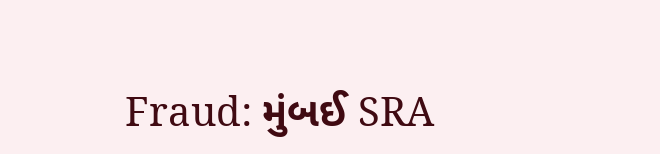Fraud: મુંબઈ SRA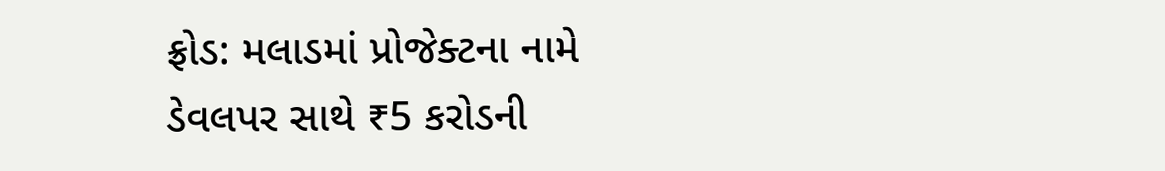ફ્રોડ: મલાડમાં પ્રોજેક્ટના નામે ડેવલપર સાથે ₹5 કરોડની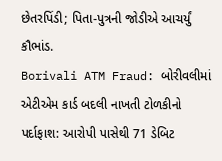છેતરપિંડી; પિતા-પુત્રની જોડીએ આચર્યું કૌભાંડ.
Borivali ATM Fraud: બોરીવલીમાં એટીએમ કાર્ડ બદલી નાખતી ટોળકીનો પર્દાફાશ: આરોપી પાસેથી 71 ડેબિટ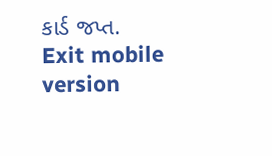કાર્ડ જપ્ત.
Exit mobile version